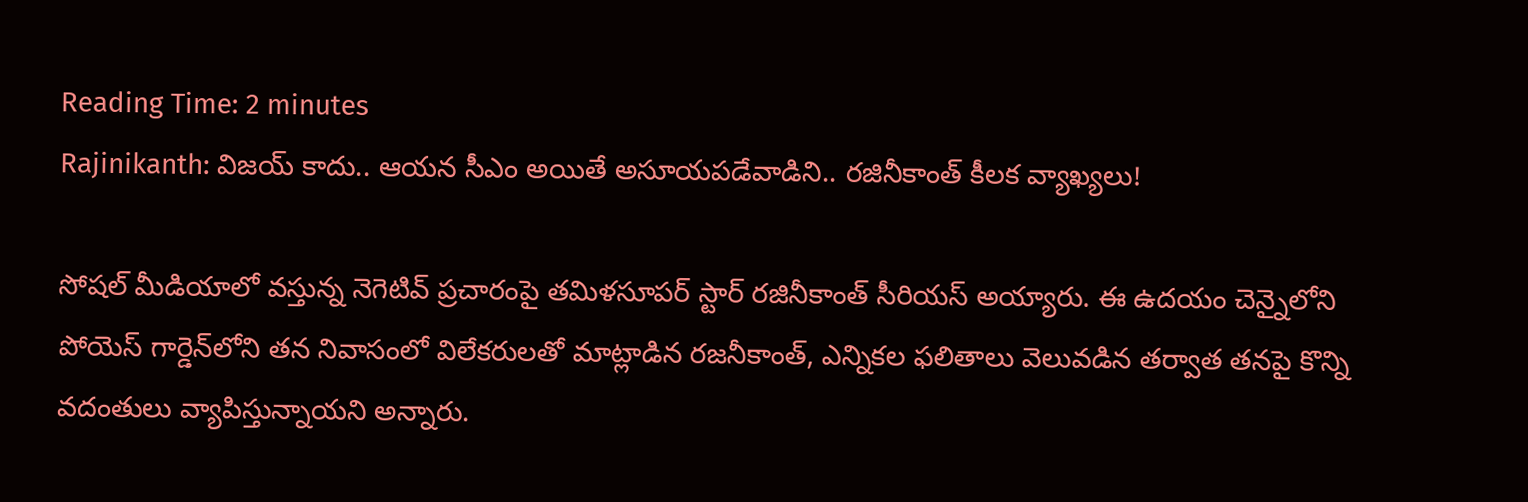Reading Time: 2 minutes
Rajinikanth: విజయ్ కాదు.. ఆయన సీఎం అయితే అసూయపడేవాడిని.. రజినీకాంత్ కీలక వ్యాఖ్యలు!

సోషల్‌ మీడియాలో వస్తున్న నెగెటివ్‌ ప్రచారంపై తమిళసూపర్ స్టార్ రజినీకాంత్‌ సీరియస్ అయ్యారు. ఈ ఉదయం చెన్నైలోని పోయెస్ గార్డెన్‌లోని తన నివాసంలో విలేకరులతో మాట్లాడిన రజనీకాంత్, ఎన్నికల ఫలితాలు వెలువడిన తర్వాత తనపై కొన్ని వదంతులు వ్యాపిస్తున్నాయని అన్నారు.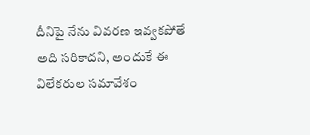దీనిపై నేను వివరణ ఇవ్వకపోతే అది సరికాదని, అందుకే ఈ విలేకరుల సమావేశం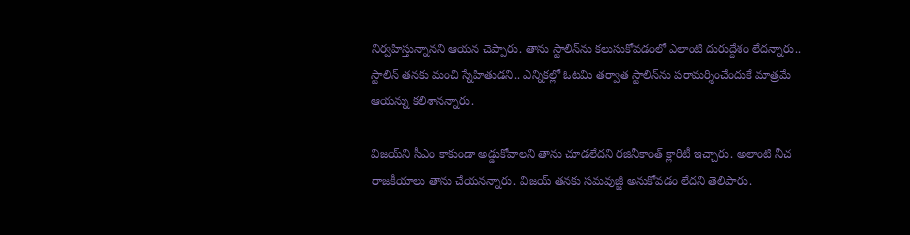నిర్వహిస్తున్నానని ఆయన చెప్పారు. తాను స్టాలిన్‌ను కలుసుకోవడంలో ఎలాంటి దురుద్దేశం లేదన్నారు.. స్టాలిన్‌ తనకు మంచి స్నేహితుడని.. ఎన్నికల్లో ఓటమి తర్వాత స్టాలిన్‌ను పరామర్శించేందుకే మాత్రమే ఆయన్ను కలిశానన్నారు.

విజయ్‌ని సీఎం కాకుండా అడ్డుకోవాలని తాను చూడలేదని రజినీకాంత్‌ క్లారిటీ ఇచ్చారు. అలాంటి నీచ రాజకీయాలు తాను చేయనన్నారు. విజయ్‌ తనకు సమవుజ్జీ అనుకోవడం లేదని తెలిపారు.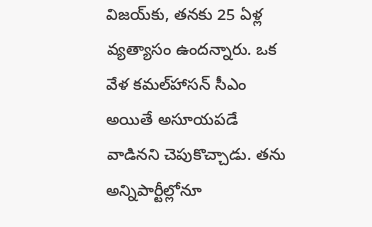విజయ్‌కు, తనకు 25 ఏళ్ల వ్యత్యాసం ఉందన్నారు. ఒక వేళ కమల్‌హాసన్‌ సీఎం అయితే అసూయపడే వాడినని చెపుకొచ్చాడు. తను అన్నిపార్టీల్లోనూ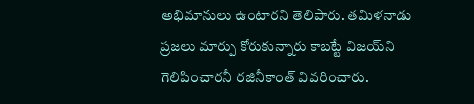అభిమానులు ఉంటారని తెలిపారు. తమిళనాడు ప్రజలు మార్పు కోరుకున్నారు కాబట్టే విజయ్‌ని గెలిపించారనీ రజినీకాంత్‌ వివరించారు.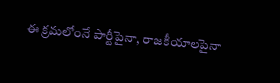ఈ క్రమలోంనే పార్టీపైనా, రాజకీయాలపైనా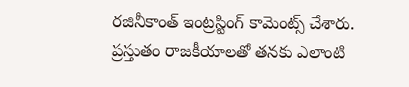రజినీకాంత్‌ ఇంట్రస్టింగ్‌ కామెంట్స్‌ చేశారు. ప్రస్తుతం రాజకీయాలతో తనకు ఎలాంటి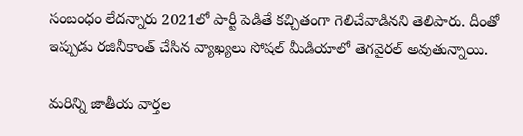సంబంధం లేదన్నారు 2021లో పార్టీ పెడితే కచ్చితంగా గెలిచేవాడినని తెలిపారు. దీంతో ఇప్పుడు రజినీకాంత్ చేసిన వ్యాఖ్యలు సోషల్‌ మీడియాలో తెగవైరల్‌ అవుతున్నాయి.

మరిన్ని జాతీయ వార్తల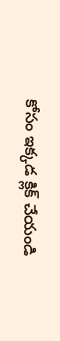కోసం ఇక్కడ క్లిక్ చేయండి